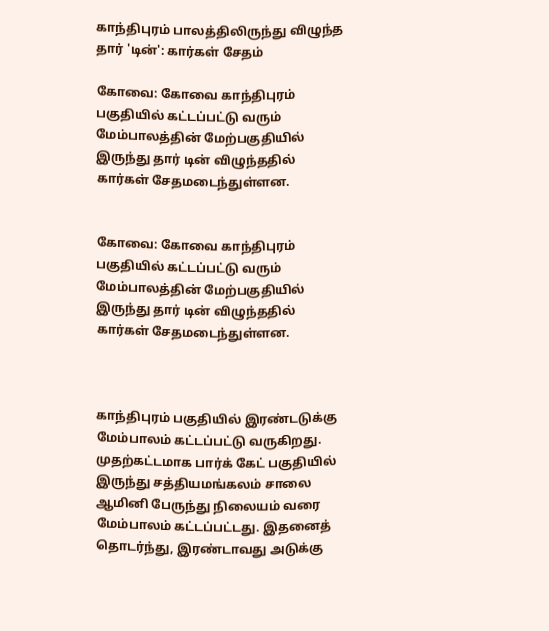காந்திபுரம் பாலத்திலிருந்து விழுந்த தார் 'டின்': கார்கள் சேதம்

கோவை: கோவை காந்திபுரம் பகுதியில் கட்டப்பட்டு வரும் மேம்பாலத்தின் மேற்பகுதியில் இருந்து தார் டின் விழுந்ததில் கார்கள் சேதமடைந்துள்ளன.


கோவை: கோவை காந்திபுரம் பகுதியில் கட்டப்பட்டு வரும் மேம்பாலத்தின் மேற்பகுதியில் இருந்து தார் டின் விழுந்ததில் கார்கள் சேதமடைந்துள்ளன.



காந்திபுரம் பகுதியில் இரண்டடுக்கு மேம்பாலம் கட்டப்பட்டு வருகிறது. முதற்கட்டமாக பார்க் கேட் பகுதியில் இருந்து சத்தியமங்கலம் சாலை ஆமினி பேருந்து நிலையம் வரை மேம்பாலம் கட்டப்பட்டது. இதனைத் தொடர்ந்து, இரண்டாவது அடுக்கு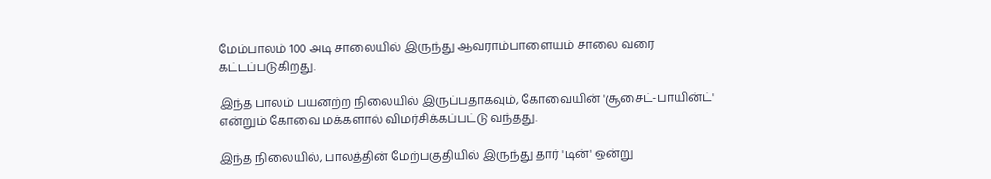மேம்பாலம் 100 அடி சாலையில் இருந்து ஆவராம்பாளையம் சாலை வரை கட்டப்படுகிறது.

இந்த பாலம் பயனற்ற நிலையில் இருப்பதாகவும், கோவையின் 'சூசைட்-பாயின்ட்' என்றும் கோவை மக்களால் விமர்சிக்கப்பட்டு வந்தது.

இந்த நிலையில், பாலத்தின் மேற்பகுதியில் இருந்து தார் 'டின்' ஒன்று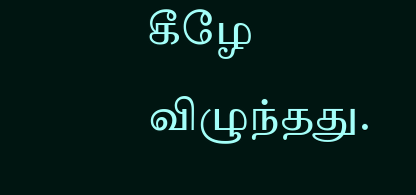கீழே விழுந்தது.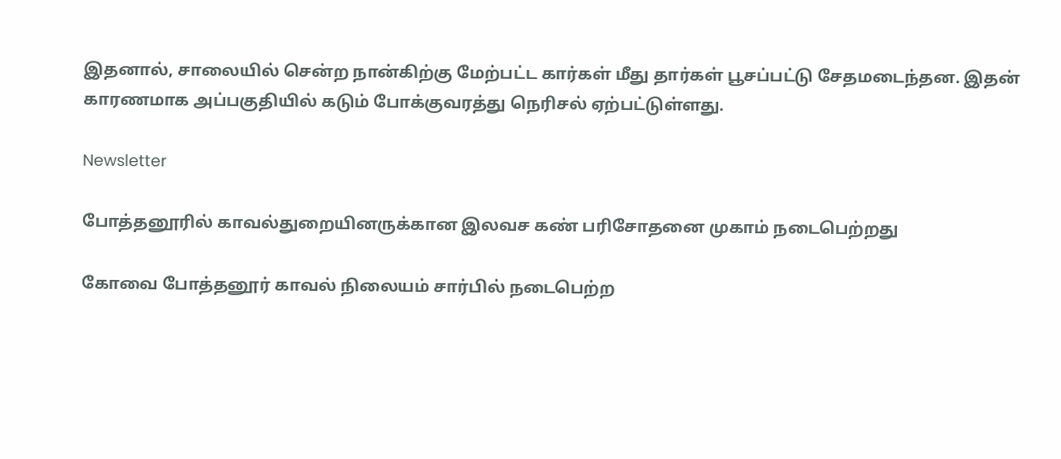இதனால், சாலையில் சென்ற நான்கிற்கு மேற்பட்ட கார்கள் மீது தார்கள் பூசப்பட்டு சேதமடைந்தன. இதன் காரணமாக அப்பகுதியில் கடும் போக்குவரத்து நெரிசல் ஏற்பட்டுள்ளது.

Newsletter

போத்தனூரில் காவல்துறையினருக்கான இலவச கண் பரிசோதனை முகாம் நடைபெற்றது

கோவை போத்தனூர் காவல் நிலையம் சார்பில் நடைபெற்ற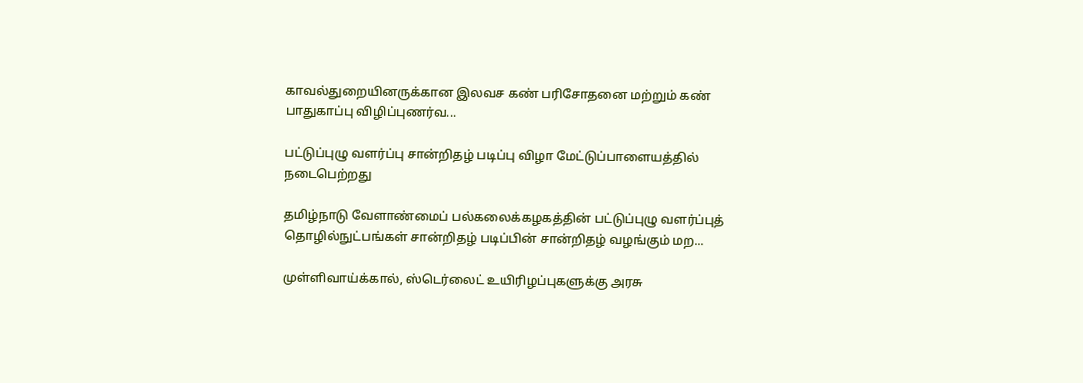காவல்துறையினருக்கான இலவச கண் பரிசோதனை மற்றும் கண் பாதுகாப்பு விழிப்புணர்வ...

பட்டுப்புழு வளர்ப்பு சான்றிதழ் படிப்பு விழா மேட்டுப்பாளையத்தில் நடைபெற்றது

தமிழ்நாடு வேளாண்மைப் பல்கலைக்கழகத்தின் பட்டுப்புழு வளர்ப்புத் தொழில்நுட்பங்கள் சான்றிதழ் படிப்பின் சான்றிதழ் வழங்கும் மற...

முள்ளிவாய்க்கால், ஸ்டெர்லைட் உயிரிழப்புகளுக்கு அரசு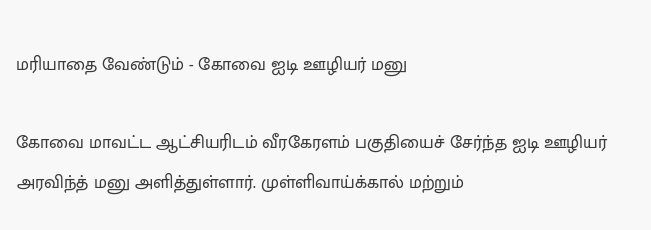மரியாதை வேண்டும் - கோவை ஐடி ஊழியர் மனு

கோவை மாவட்ட ஆட்சியரிடம் வீரகேரளம் பகுதியைச் சேர்ந்த ஐடி ஊழியர் அரவிந்த் மனு அளித்துள்ளார். முள்ளிவாய்க்கால் மற்றும்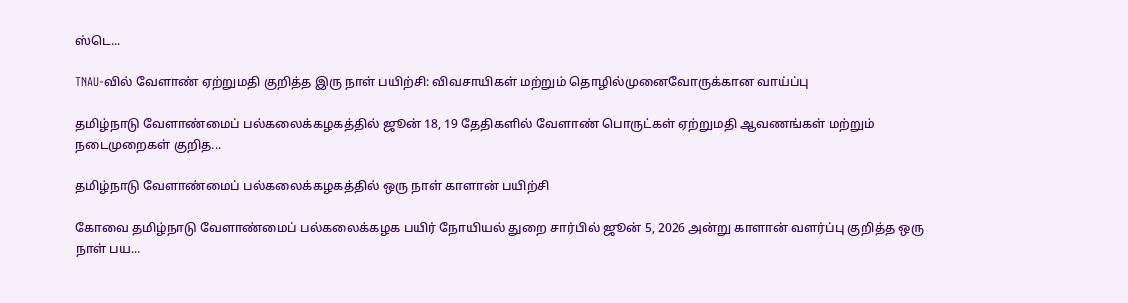ஸ்டெ...

TNAU-வில் வேளாண் ஏற்றுமதி குறித்த இரு நாள் பயிற்சி: விவசாயிகள் மற்றும் தொழில்முனைவோருக்கான வாய்ப்பு

தமிழ்நாடு வேளாண்மைப் பல்கலைக்கழகத்தில் ஜூன் 18, 19 தேதிகளில் வேளாண் பொருட்கள் ஏற்றுமதி ஆவணங்கள் மற்றும் நடைமுறைகள் குறித...

தமிழ்நாடு வேளாண்மைப் பல்கலைக்கழகத்தில் ஒரு நாள் காளான் பயிற்சி

கோவை தமிழ்நாடு வேளாண்மைப் பல்கலைக்கழக பயிர் நோயியல் துறை சார்பில் ஜூன் 5, 2026 அன்று காளான் வளர்ப்பு குறித்த ஒரு நாள் பய...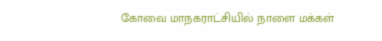கோவை மாநகராட்சியில் நாளை மக்கள்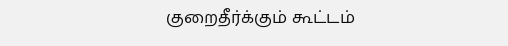குறைதீர்க்கும் கூட்டம்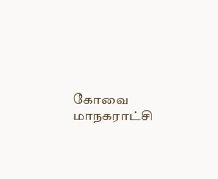கோவை மாநகராட்சி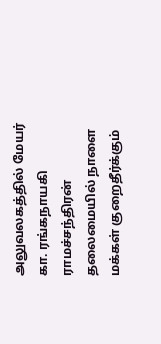அலுவலகத்தில் மேயர் கா. ரங்கநாயகி ராமச்சந்திரன் தலைமையில் நாளை மக்கள் குறைதீர்க்கும்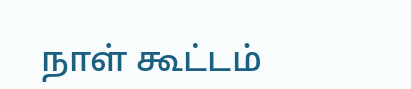நாள் கூட்டம்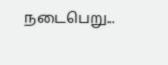நடைபெறு...